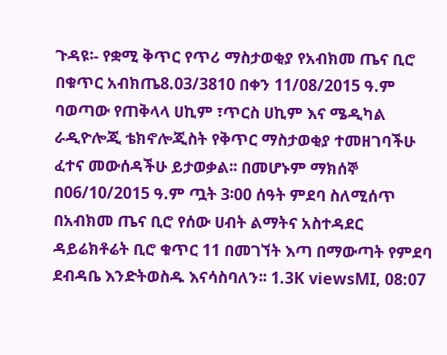ጉዳዩ፡- የቋሚ ቅጥር የጥሪ ማስታወቂያ የአብክመ ጤና ቢሮ በቁጥር አብክጤ8.03/3810 በቀን 11/08/2015 ዓ.ም ባወጣው የጠቅላላ ሀኪም ፣ጥርስ ሀኪም እና ሜዲካል ራዲዮሎጂ ቴክኖሎጂስት የቅጥር ማስታወቂያ ተመዘገባችሁ ፈተና መውሰዳችሁ ይታወቃል፡፡ በመሆኑም ማክሰኞ በ06/10/2015 ዓ.ም ጧት 3፡00 ሰዓት ምደባ ስለሚሰጥ በአብክመ ጤና ቢሮ የሰው ሀብት ልማትና አስተዳደር ዳይሬክቶሬት ቢሮ ቁጥር 11 በመገኘት እጣ በማውጣት የምደባ ደብዳቤ እንድትወስዱ እናሳስባለን፡፡ 1.3K viewsMI, 08:07